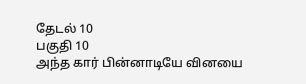தேடல் 10
பகுதி 10
அந்த கார் பின்னாடியே வினயை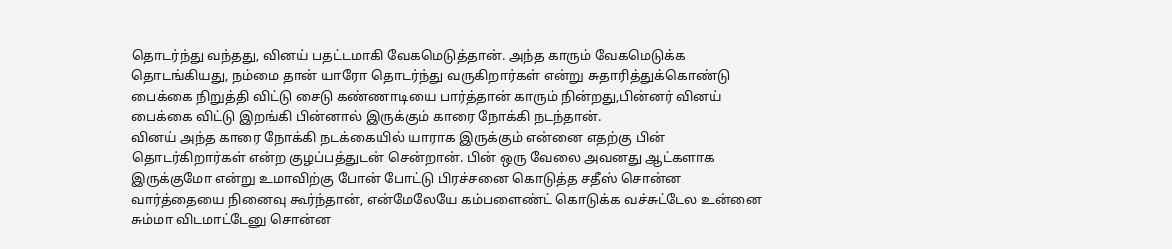தொடர்ந்து வந்தது, வினய் பதட்டமாகி வேகமெடுத்தான். அந்த காரும் வேகமெடுக்க தொடங்கியது, நம்மை தான் யாரோ தொடர்ந்து வருகிறார்கள் என்று சுதாரித்துக்கொண்டு பைக்கை நிறுத்தி விட்டு சைடு கண்ணாடியை பார்த்தான் காரும் நின்றது,பின்னர் வினய் பைக்கை விட்டு இறங்கி பின்னால் இருக்கும் காரை நோக்கி நடந்தான்.
வினய் அந்த காரை நோக்கி நடக்கையில் யாராக இருக்கும் என்னை எதற்கு பின் தொடர்கிறார்கள் என்ற குழப்பத்துடன் சென்றான். பின் ஒரு வேலை அவனது ஆட்களாக இருக்குமோ என்று உமாவிற்கு போன் போட்டு பிரச்சனை கொடுத்த சதீஸ் சொன்ன வார்த்தையை நினைவு கூர்ந்தான், என்மேலேயே கம்பளைண்ட் கொடுக்க வச்சுட்டேல உன்னை சும்மா விடமாட்டேனு சொன்ன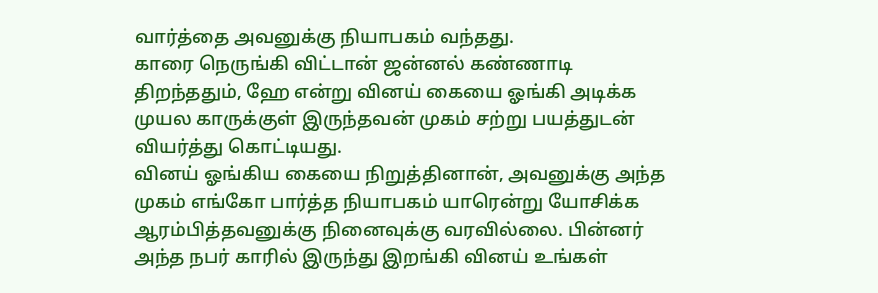வார்த்தை அவனுக்கு நியாபகம் வந்தது.
காரை நெருங்கி விட்டான் ஜன்னல் கண்ணாடி திறந்ததும், ஹே என்று வினய் கையை ஓங்கி அடிக்க முயல காருக்குள் இருந்தவன் முகம் சற்று பயத்துடன் வியர்த்து கொட்டியது.
வினய் ஓங்கிய கையை நிறுத்தினான், அவனுக்கு அந்த முகம் எங்கோ பார்த்த நியாபகம் யாரென்று யோசிக்க ஆரம்பித்தவனுக்கு நினைவுக்கு வரவில்லை. பின்னர் அந்த நபர் காரில் இருந்து இறங்கி வினய் உங்கள்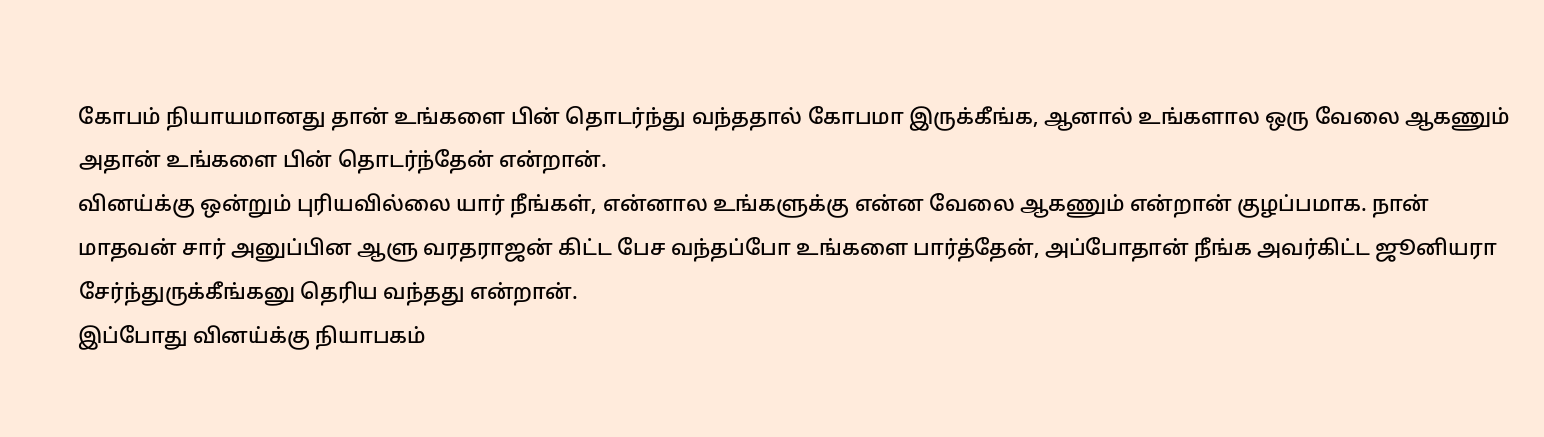கோபம் நியாயமானது தான் உங்களை பின் தொடர்ந்து வந்ததால் கோபமா இருக்கீங்க, ஆனால் உங்களால ஒரு வேலை ஆகணும் அதான் உங்களை பின் தொடர்ந்தேன் என்றான்.
வினய்க்கு ஒன்றும் புரியவில்லை யார் நீங்கள், என்னால உங்களுக்கு என்ன வேலை ஆகணும் என்றான் குழப்பமாக. நான் மாதவன் சார் அனுப்பின ஆளு வரதராஜன் கிட்ட பேச வந்தப்போ உங்களை பார்த்தேன், அப்போதான் நீங்க அவர்கிட்ட ஜூனியரா சேர்ந்துருக்கீங்கனு தெரிய வந்தது என்றான்.
இப்போது வினய்க்கு நியாபகம்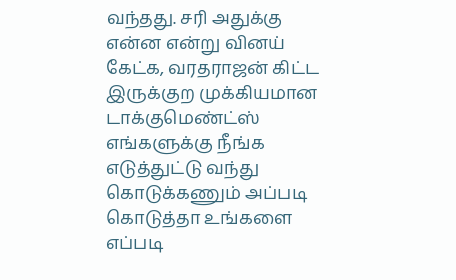வந்தது. சரி அதுக்கு என்ன என்று வினய் கேட்க, வரதராஜன் கிட்ட இருக்குற முக்கியமான டாக்குமெண்ட்ஸ் எங்களுக்கு நீங்க எடுத்துட்டு வந்து கொடுக்கணும் அப்படி கொடுத்தா உங்களை எப்படி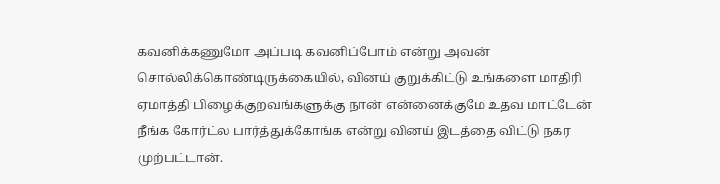கவனிக்கணுமோ அப்படி கவனிப்போம் என்று அவன் சொல்லிக்கொண்டிருக்கையில், வினய் குறுக்கிட்டு உங்களை மாதிரி ஏமாத்தி பிழைக்குறவங்களுக்கு நான் என்னைக்குமே உதவ மாட்டேன் நீங்க கோர்ட்ல பார்த்துக்கோங்க என்று வினய் இடத்தை விட்டு நகர முற்பட்டான்.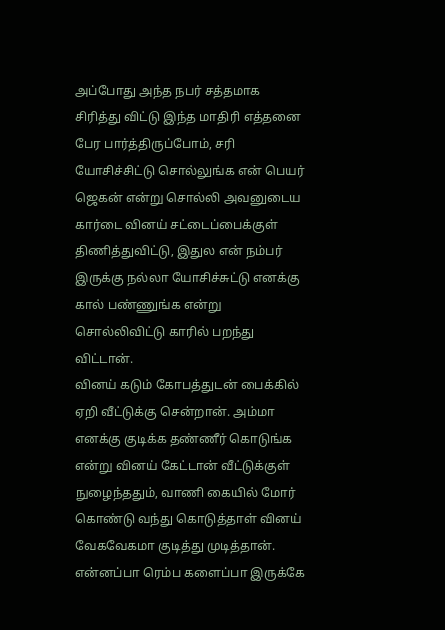அப்போது அந்த நபர் சத்தமாக சிரித்து விட்டு இந்த மாதிரி எத்தனை பேர பார்த்திருப்போம், சரி யோசிச்சிட்டு சொல்லுங்க என் பெயர் ஜெகன் என்று சொல்லி அவனுடைய கார்டை வினய் சட்டைப்பைக்குள் திணித்துவிட்டு, இதுல என் நம்பர் இருக்கு நல்லா யோசிச்சுட்டு எனக்கு கால் பண்ணுங்க என்று சொல்லிவிட்டு காரில் பறந்து விட்டான்.
வினய் கடும் கோபத்துடன் பைக்கில் ஏறி வீட்டுக்கு சென்றான். அம்மா எனக்கு குடிக்க தண்ணீர் கொடுங்க என்று வினய் கேட்டான் வீட்டுக்குள் நுழைந்ததும், வாணி கையில் மோர் கொண்டு வந்து கொடுத்தாள் வினய் வேகவேகமா குடித்து முடித்தான்.
என்னப்பா ரெம்ப களைப்பா இருக்கே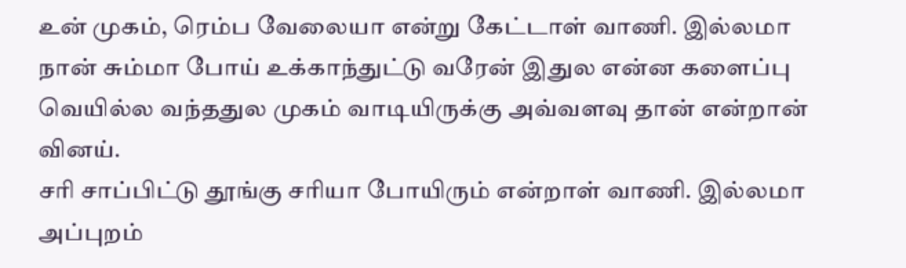உன் முகம், ரெம்ப வேலையா என்று கேட்டாள் வாணி. இல்லமா நான் சும்மா போய் உக்காந்துட்டு வரேன் இதுல என்ன களைப்பு வெயில்ல வந்ததுல முகம் வாடியிருக்கு அவ்வளவு தான் என்றான் வினய்.
சரி சாப்பிட்டு தூங்கு சரியா போயிரும் என்றாள் வாணி. இல்லமா அப்புறம்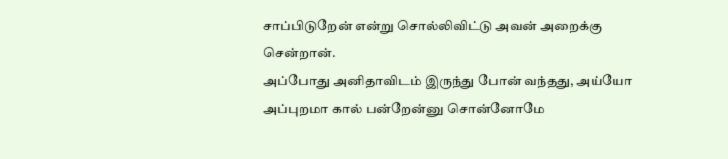சாப்பிடுறேன் என்று சொல்லிவிட்டு அவன் அறைக்கு சென்றான்.
அப்போது அனிதாவிடம் இருந்து போன் வந்தது, அய்யோ அப்புறமா கால் பன்றேன்னு சொன்னோமே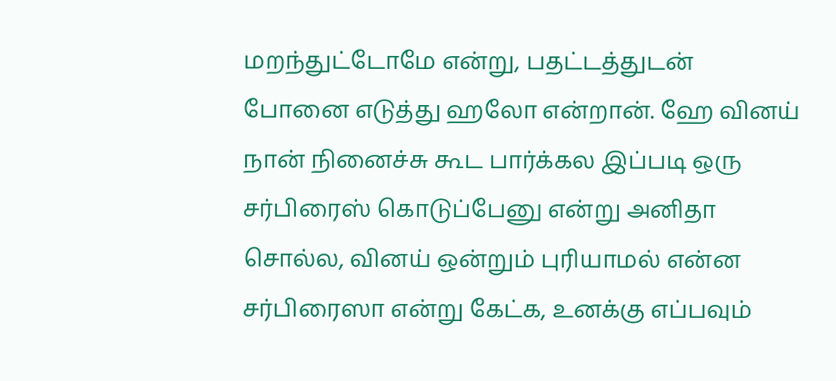மறந்துட்டோமே என்று, பதட்டத்துடன் போனை எடுத்து ஹலோ என்றான். ஹே வினய் நான் நினைச்சு கூட பார்க்கல இப்படி ஒரு சர்பிரைஸ் கொடுப்பேனு என்று அனிதா சொல்ல, வினய் ஒன்றும் புரியாமல் என்ன சர்பிரைஸா என்று கேட்க, உனக்கு எப்பவும்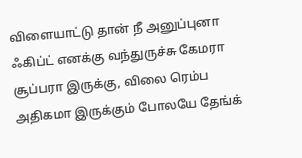விளையாட்டு தான் நீ அனுப்புனா ஃகிப்ட் எனக்கு வந்துருச்சு கேமரா சூப்பரா இருக்கு, விலை ரெம்ப அதிகமா இருக்கும் போலயே தேங்க்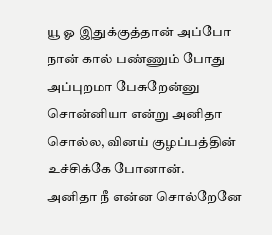யூ ஓ இதுக்குத்தான் அப்போ நான் கால் பண்ணும் போது அப்புறமா பேசுறேன்னு சொன்னியா என்று அனிதா சொல்ல, வினய் குழப்பத்தின் உச்சிக்கே போனான்.
அனிதா நீ என்ன சொல்றேனே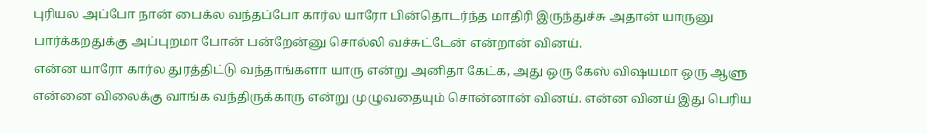புரியல அப்போ நான் பைக்ல வந்தப்போ கார்ல யாரோ பின்தொடர்ந்த மாதிரி இருந்துச்சு அதான் யாருனு பார்க்கறதுக்கு அப்புறமா போன் பன்றேன்னு சொல்லி வச்சுட்டேன் என்றான் வினய்.
என்ன யாரோ கார்ல துரத்திட்டு வந்தாங்களா யாரு என்று அனிதா கேட்க, அது ஒரு கேஸ் விஷயமா ஒரு ஆளு என்னை விலைக்கு வாங்க வந்திருக்காரு என்று முழுவதையும் சொன்னான் வினய். என்ன வினய் இது பெரிய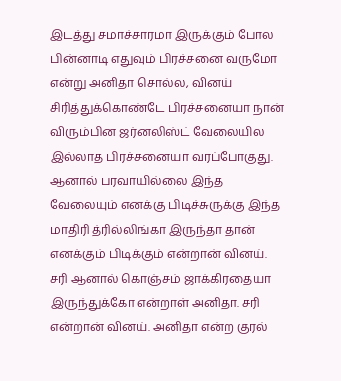இடத்து சமாச்சாரமா இருக்கும் போல பின்னாடி எதுவும் பிரச்சனை வருமோ என்று அனிதா சொல்ல, வினய் சிரித்துக்கொண்டே பிரச்சனையா நான் விரும்பின ஜர்னலிஸ்ட் வேலையில இல்லாத பிரச்சனையா வரப்போகுது. ஆனால் பரவாயில்லை இந்த வேலையும் எனக்கு பிடிச்சுருக்கு இந்த மாதிரி த்ரில்லிங்கா இருந்தா தான் எனக்கும் பிடிக்கும் என்றான் வினய்.
சரி ஆனால் கொஞ்சம் ஜாக்கிரதையா இருந்துக்கோ என்றாள் அனிதா. சரி என்றான் வினய். அனிதா என்ற குரல்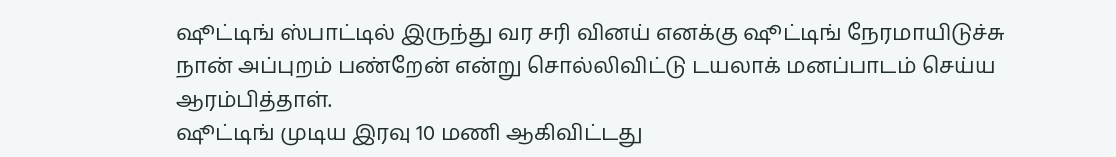ஷூட்டிங் ஸ்பாட்டில் இருந்து வர சரி வினய் எனக்கு ஷூட்டிங் நேரமாயிடுச்சு நான் அப்புறம் பண்றேன் என்று சொல்லிவிட்டு டயலாக் மனப்பாடம் செய்ய ஆரம்பித்தாள்.
ஷூட்டிங் முடிய இரவு 10 மணி ஆகிவிட்டது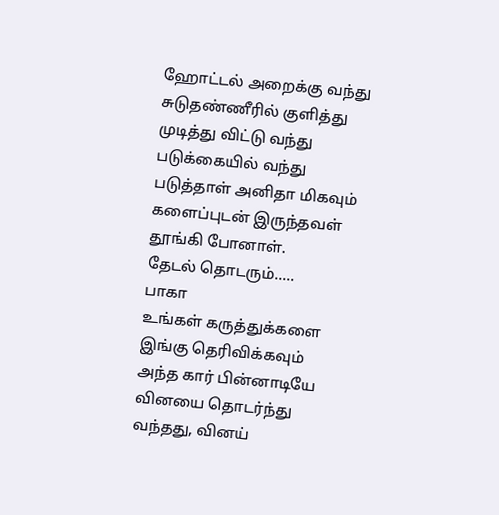ஹோட்டல் அறைக்கு வந்து சுடுதண்ணீரில் குளித்து முடித்து விட்டு வந்து படுக்கையில் வந்து படுத்தாள் அனிதா மிகவும் களைப்புடன் இருந்தவள் தூங்கி போனாள்.
தேடல் தொடரும்.....
பாகா
உங்கள் கருத்துக்களை இங்கு தெரிவிக்கவும்
அந்த கார் பின்னாடியே வினயை தொடர்ந்து வந்தது, வினய்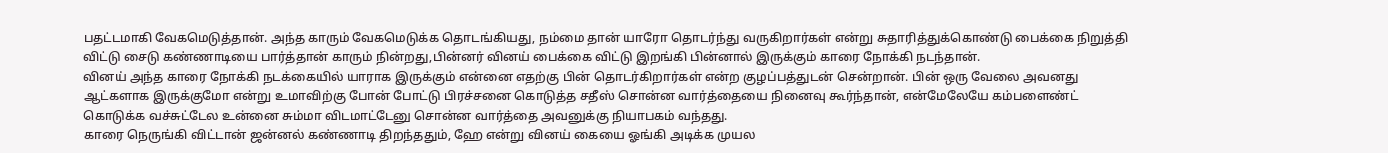பதட்டமாகி வேகமெடுத்தான். அந்த காரும் வேகமெடுக்க தொடங்கியது, நம்மை தான் யாரோ தொடர்ந்து வருகிறார்கள் என்று சுதாரித்துக்கொண்டு பைக்கை நிறுத்தி விட்டு சைடு கண்ணாடியை பார்த்தான் காரும் நின்றது,பின்னர் வினய் பைக்கை விட்டு இறங்கி பின்னால் இருக்கும் காரை நோக்கி நடந்தான்.
வினய் அந்த காரை நோக்கி நடக்கையில் யாராக இருக்கும் என்னை எதற்கு பின் தொடர்கிறார்கள் என்ற குழப்பத்துடன் சென்றான். பின் ஒரு வேலை அவனது ஆட்களாக இருக்குமோ என்று உமாவிற்கு போன் போட்டு பிரச்சனை கொடுத்த சதீஸ் சொன்ன வார்த்தையை நினைவு கூர்ந்தான், என்மேலேயே கம்பளைண்ட் கொடுக்க வச்சுட்டேல உன்னை சும்மா விடமாட்டேனு சொன்ன வார்த்தை அவனுக்கு நியாபகம் வந்தது.
காரை நெருங்கி விட்டான் ஜன்னல் கண்ணாடி திறந்ததும், ஹே என்று வினய் கையை ஓங்கி அடிக்க முயல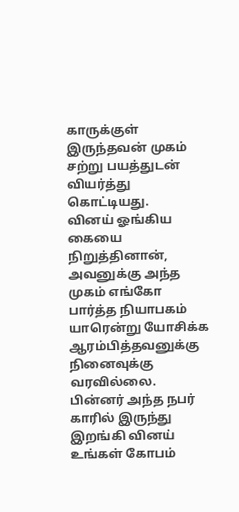காருக்குள் இருந்தவன் முகம் சற்று பயத்துடன் வியர்த்து கொட்டியது.
வினய் ஓங்கிய கையை நிறுத்தினான், அவனுக்கு அந்த முகம் எங்கோ பார்த்த நியாபகம் யாரென்று யோசிக்க ஆரம்பித்தவனுக்கு நினைவுக்கு வரவில்லை. பின்னர் அந்த நபர் காரில் இருந்து இறங்கி வினய் உங்கள் கோபம்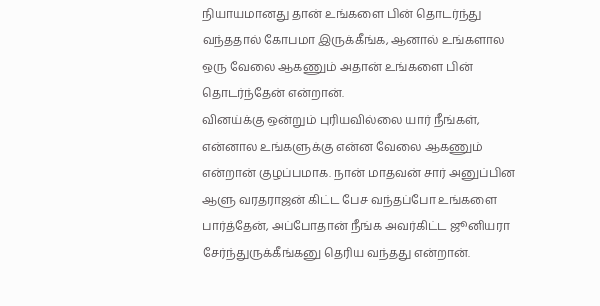நியாயமானது தான் உங்களை பின் தொடர்ந்து வந்ததால் கோபமா இருக்கீங்க, ஆனால் உங்களால ஒரு வேலை ஆகணும் அதான் உங்களை பின் தொடர்ந்தேன் என்றான்.
வினய்க்கு ஒன்றும் புரியவில்லை யார் நீங்கள், என்னால உங்களுக்கு என்ன வேலை ஆகணும் என்றான் குழப்பமாக. நான் மாதவன் சார் அனுப்பின ஆளு வரதராஜன் கிட்ட பேச வந்தப்போ உங்களை பார்த்தேன், அப்போதான் நீங்க அவர்கிட்ட ஜூனியரா சேர்ந்துருக்கீங்கனு தெரிய வந்தது என்றான்.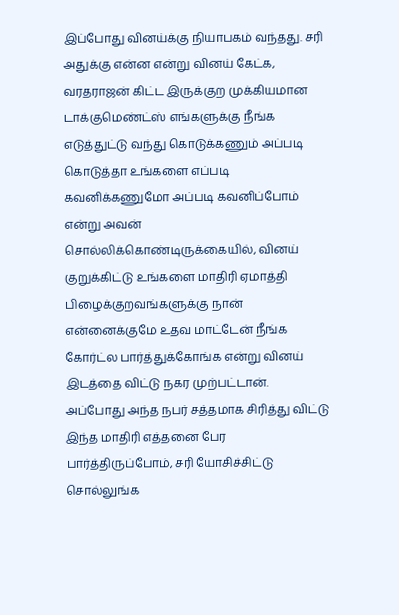இப்போது வினய்க்கு நியாபகம் வந்தது. சரி அதுக்கு என்ன என்று வினய் கேட்க, வரதராஜன் கிட்ட இருக்குற முக்கியமான டாக்குமெண்ட்ஸ் எங்களுக்கு நீங்க எடுத்துட்டு வந்து கொடுக்கணும் அப்படி கொடுத்தா உங்களை எப்படி கவனிக்கணுமோ அப்படி கவனிப்போம் என்று அவன் சொல்லிக்கொண்டிருக்கையில், வினய் குறுக்கிட்டு உங்களை மாதிரி ஏமாத்தி பிழைக்குறவங்களுக்கு நான் என்னைக்குமே உதவ மாட்டேன் நீங்க கோர்ட்ல பார்த்துக்கோங்க என்று வினய் இடத்தை விட்டு நகர முற்பட்டான்.
அப்போது அந்த நபர் சத்தமாக சிரித்து விட்டு இந்த மாதிரி எத்தனை பேர பார்த்திருப்போம், சரி யோசிச்சிட்டு சொல்லுங்க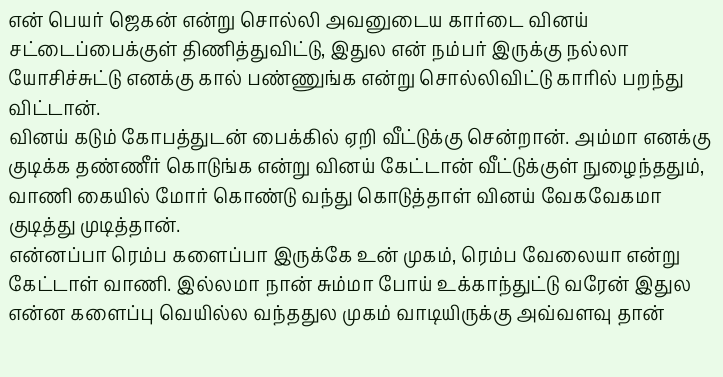என் பெயர் ஜெகன் என்று சொல்லி அவனுடைய கார்டை வினய் சட்டைப்பைக்குள் திணித்துவிட்டு, இதுல என் நம்பர் இருக்கு நல்லா யோசிச்சுட்டு எனக்கு கால் பண்ணுங்க என்று சொல்லிவிட்டு காரில் பறந்து விட்டான்.
வினய் கடும் கோபத்துடன் பைக்கில் ஏறி வீட்டுக்கு சென்றான். அம்மா எனக்கு குடிக்க தண்ணீர் கொடுங்க என்று வினய் கேட்டான் வீட்டுக்குள் நுழைந்ததும், வாணி கையில் மோர் கொண்டு வந்து கொடுத்தாள் வினய் வேகவேகமா குடித்து முடித்தான்.
என்னப்பா ரெம்ப களைப்பா இருக்கே உன் முகம், ரெம்ப வேலையா என்று கேட்டாள் வாணி. இல்லமா நான் சும்மா போய் உக்காந்துட்டு வரேன் இதுல என்ன களைப்பு வெயில்ல வந்ததுல முகம் வாடியிருக்கு அவ்வளவு தான்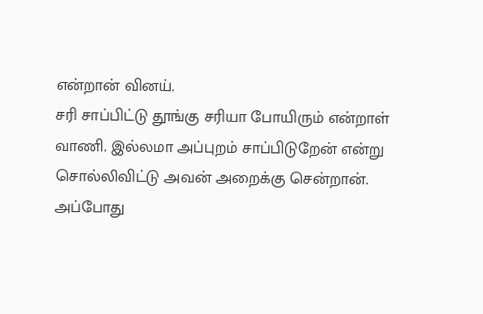என்றான் வினய்.
சரி சாப்பிட்டு தூங்கு சரியா போயிரும் என்றாள் வாணி. இல்லமா அப்புறம் சாப்பிடுறேன் என்று சொல்லிவிட்டு அவன் அறைக்கு சென்றான்.
அப்போது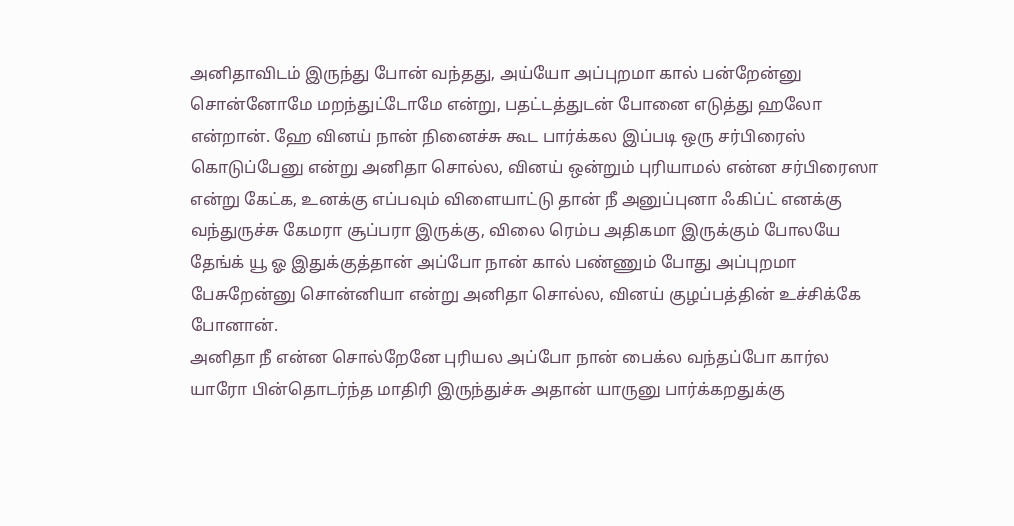அனிதாவிடம் இருந்து போன் வந்தது, அய்யோ அப்புறமா கால் பன்றேன்னு சொன்னோமே மறந்துட்டோமே என்று, பதட்டத்துடன் போனை எடுத்து ஹலோ என்றான். ஹே வினய் நான் நினைச்சு கூட பார்க்கல இப்படி ஒரு சர்பிரைஸ் கொடுப்பேனு என்று அனிதா சொல்ல, வினய் ஒன்றும் புரியாமல் என்ன சர்பிரைஸா என்று கேட்க, உனக்கு எப்பவும் விளையாட்டு தான் நீ அனுப்புனா ஃகிப்ட் எனக்கு வந்துருச்சு கேமரா சூப்பரா இருக்கு, விலை ரெம்ப அதிகமா இருக்கும் போலயே தேங்க் யூ ஓ இதுக்குத்தான் அப்போ நான் கால் பண்ணும் போது அப்புறமா பேசுறேன்னு சொன்னியா என்று அனிதா சொல்ல, வினய் குழப்பத்தின் உச்சிக்கே போனான்.
அனிதா நீ என்ன சொல்றேனே புரியல அப்போ நான் பைக்ல வந்தப்போ கார்ல யாரோ பின்தொடர்ந்த மாதிரி இருந்துச்சு அதான் யாருனு பார்க்கறதுக்கு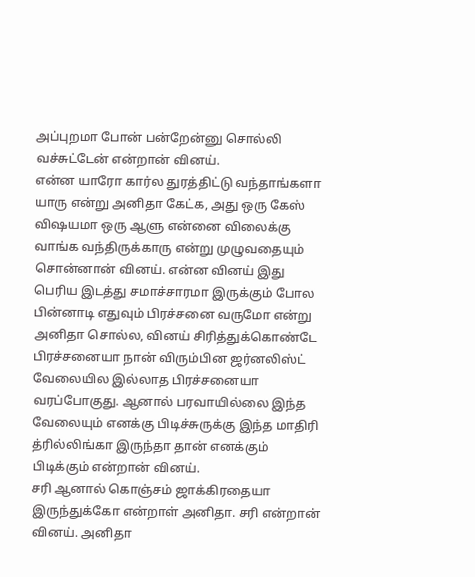அப்புறமா போன் பன்றேன்னு சொல்லி வச்சுட்டேன் என்றான் வினய்.
என்ன யாரோ கார்ல துரத்திட்டு வந்தாங்களா யாரு என்று அனிதா கேட்க, அது ஒரு கேஸ் விஷயமா ஒரு ஆளு என்னை விலைக்கு வாங்க வந்திருக்காரு என்று முழுவதையும் சொன்னான் வினய். என்ன வினய் இது பெரிய இடத்து சமாச்சாரமா இருக்கும் போல பின்னாடி எதுவும் பிரச்சனை வருமோ என்று அனிதா சொல்ல, வினய் சிரித்துக்கொண்டே பிரச்சனையா நான் விரும்பின ஜர்னலிஸ்ட் வேலையில இல்லாத பிரச்சனையா வரப்போகுது. ஆனால் பரவாயில்லை இந்த வேலையும் எனக்கு பிடிச்சுருக்கு இந்த மாதிரி த்ரில்லிங்கா இருந்தா தான் எனக்கும் பிடிக்கும் என்றான் வினய்.
சரி ஆனால் கொஞ்சம் ஜாக்கிரதையா இருந்துக்கோ என்றாள் அனிதா. சரி என்றான் வினய். அனிதா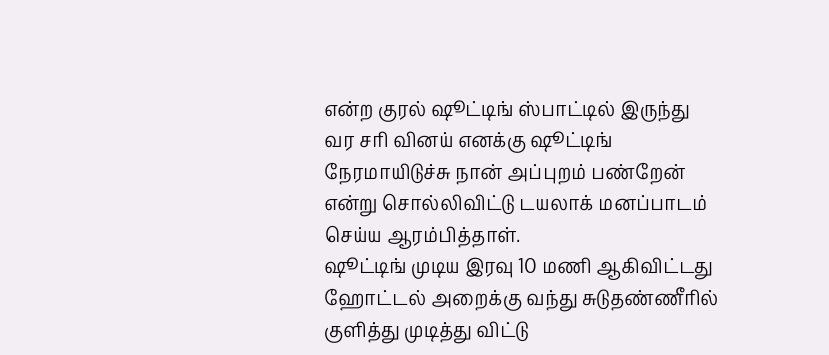என்ற குரல் ஷூட்டிங் ஸ்பாட்டில் இருந்து வர சரி வினய் எனக்கு ஷூட்டிங் நேரமாயிடுச்சு நான் அப்புறம் பண்றேன் என்று சொல்லிவிட்டு டயலாக் மனப்பாடம் செய்ய ஆரம்பித்தாள்.
ஷூட்டிங் முடிய இரவு 10 மணி ஆகிவிட்டது ஹோட்டல் அறைக்கு வந்து சுடுதண்ணீரில் குளித்து முடித்து விட்டு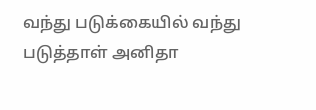வந்து படுக்கையில் வந்து படுத்தாள் அனிதா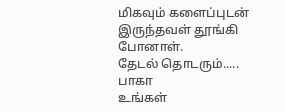மிகவும் களைப்புடன் இருந்தவள் தூங்கி போனாள்.
தேடல் தொடரும்.....
பாகா
உங்கள்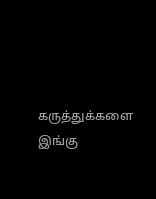கருத்துக்களை இங்கு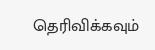தெரிவிக்கவும்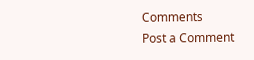Comments
Post a Comment